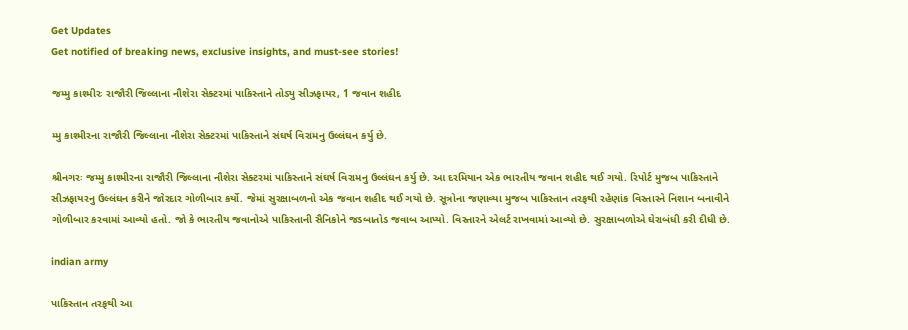Get Updates
Get notified of breaking news, exclusive insights, and must-see stories!

જમ્મુ કાશ્મીરઃ રાજૌરી જિલ્લાના નૌશેરા સેક્ટરમાં પાકિસ્તાને તોડ્યુ સીઝફાયર, 1 જવાન શહીદ

મ્મુ કાશ્મીરના રાજૌરી જિલ્લાના નૌશેરા સેક્ટરમાં પાકિસ્તાને સંઘર્ષ વિરામનુ ઉલ્લંઘન કર્યુ છે.

શ્રીનગરઃ જમ્મુ કાશ્મીરના રાજૌરી જિલ્લાના નૌશેરા સેક્ટરમાં પાકિસ્તાને સંઘર્ષ વિરામનુ ઉલ્લંઘન કર્યુ છે. આ દરમિયાન એક ભારતીય જવાન શહીદ થઈ ગયો. રિપોર્ટ મુજબ પાકિસ્તાને સીઝફાયરનુ ઉલ્લંઘન કરીને જોરદાર ગોળીબાર કર્યો. જેમાં સુરક્ષાબળનો એક જવાન શહીદ થઈ ગયો છે. સૂત્રોના જણાવ્યા મુજબ પાકિસ્તાન તરફથી રહેણાંક વિસ્તારને નિશાન બનાવીને ગોળીબાર કરવામાં આવ્યો હતો. જો કે ભારતીય જવાનોએ પાકિસ્તાની સૈનિકોને જડબાતોડ જવાબ આપ્યો. વિસ્તારને એલર્ટ રાખવામાં આવ્યો છે. સુરક્ષાબળોએ ઘેરાબંધી કરી દીધી છે.

indian army

પાકિસ્તાન તરફથી આ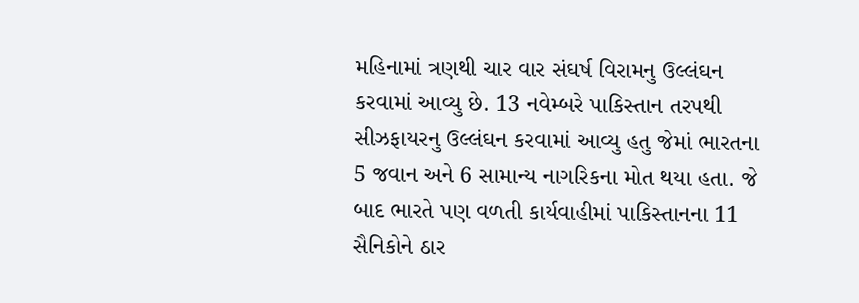મહિનામાં ત્રણથી ચાર વાર સંઘર્ષ વિરામનુ ઉલ્લંઘન કરવામાં આવ્યુ છે. 13 નવેમ્બરે પાકિસ્તાન તરપથી સીઝફાયરનુ ઉલ્લંઘન કરવામાં આવ્યુ હતુ જેમાં ભારતના 5 જવાન અને 6 સામાન્ય નાગરિકના મોત થયા હતા. જે બાદ ભારતે પણ વળતી કાર્યવાહીમાં પાકિસ્તાનના 11 સૈનિકોને ઠાર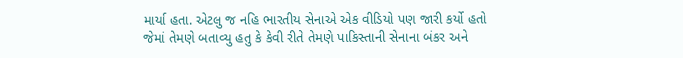માર્યા હતા. એટલુ જ નહિ ભારતીય સેનાએ એક વીડિયો પણ જારી કર્યો હતો જેમાં તેમણે બતાવ્યુ હતુ કે કેવી રીતે તેમણે પાકિસ્તાની સેનાના બંકર અને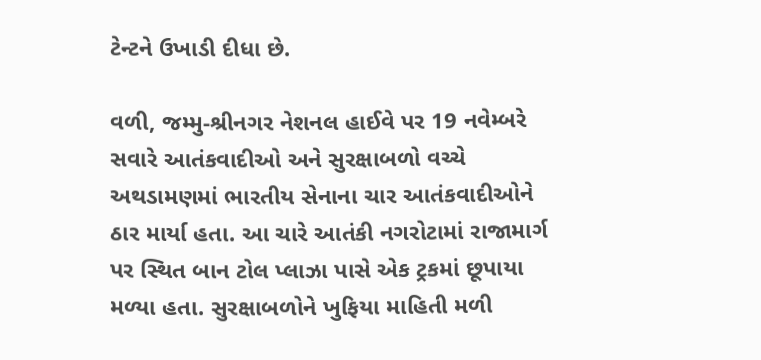ટેન્ટને ઉખાડી દીધા છે.

વળી, જમ્મુ-શ્રીનગર નેશનલ હાઈવે પર 19 નવેમ્બરે સવારે આતંકવાદીઓ અને સુરક્ષાબળો વચ્ચે અથડામણમાં ભારતીય સેનાના ચાર આતંકવાદીઓને ઠાર માર્યા હતા. આ ચારે આતંકી નગરોટામાં રાજામાર્ગ પર સ્થિત બાન ટોલ પ્લાઝા પાસે એક ટ્રકમાં છૂપાયા મળ્યા હતા. સુરક્ષાબળોને ખુફિયા માહિતી મળી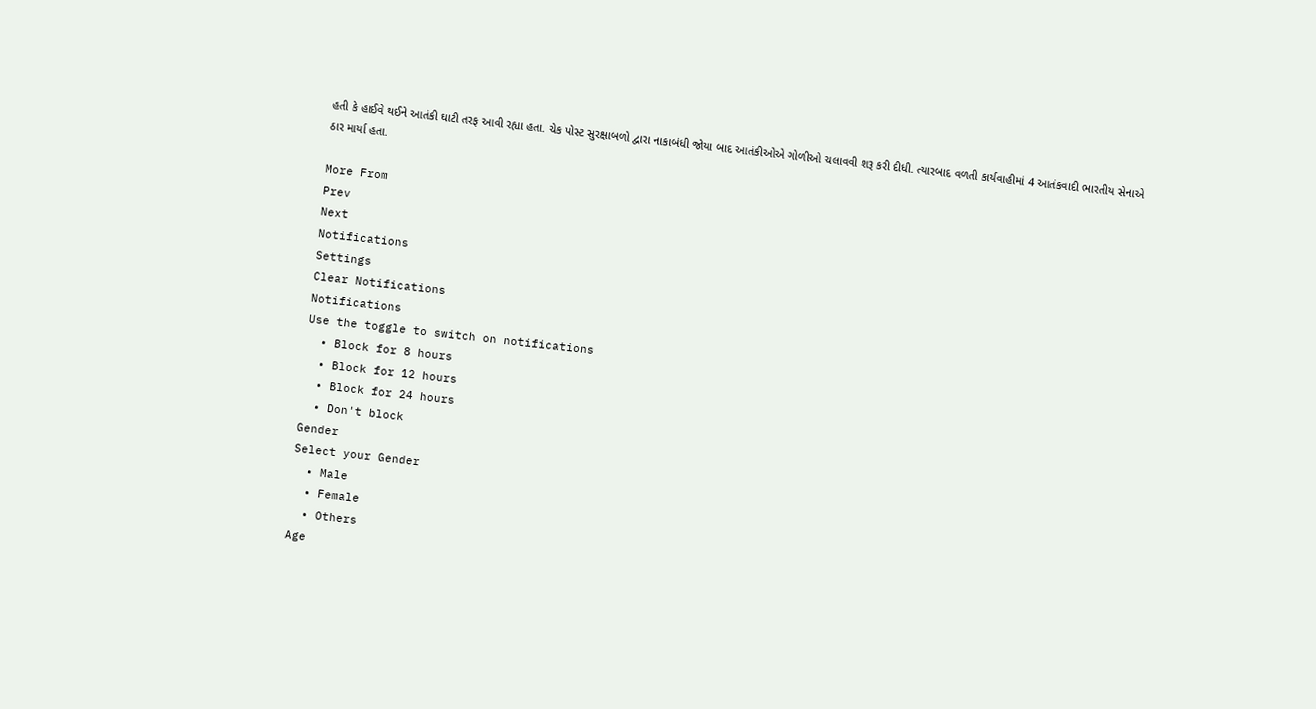હતી કે હાઈવે થઈને આતંકી ઘાટી તરફ આવી રહ્યા હતા. ચેક પોસ્ટ સુરક્ષાબળો દ્વારા નાકાબંધી જોયા બાદ આતંકીઓએ ગોળીઓ ચલાવવી શરૂ કરી દીધી. ત્યારબાદ વળતી કાર્યવાહીમાં 4 આતંકવાદી ભારતીય સેનાએ ઠાર માર્યા હતા.

More From
Prev
Next
Notifications
Settings
Clear Notifications
Notifications
Use the toggle to switch on notifications
  • Block for 8 hours
  • Block for 12 hours
  • Block for 24 hours
  • Don't block
Gender
Select your Gender
  • Male
  • Female
  • Others
Age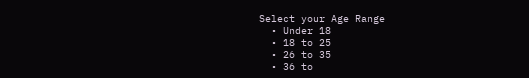Select your Age Range
  • Under 18
  • 18 to 25
  • 26 to 35
  • 36 to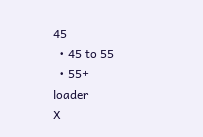45
  • 45 to 55
  • 55+
loader
X